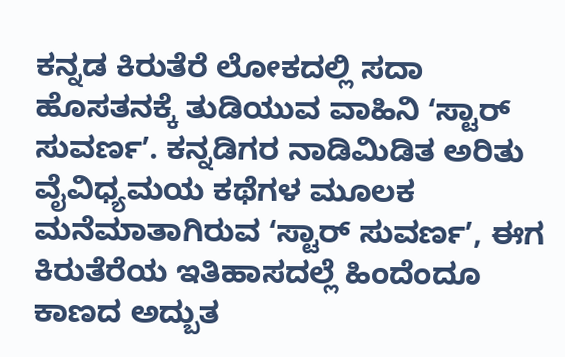ಕನ್ನಡ ಕಿರುತೆರೆ ಲೋಕದಲ್ಲಿ ಸದಾ ಹೊಸತನಕ್ಕೆ ತುಡಿಯುವ ವಾಹಿನಿ ʻಸ್ಟಾರ್ ಸುವರ್ಣʼ. ಕನ್ನಡಿಗರ ನಾಡಿಮಿಡಿತ ಅರಿತು ವೈವಿಧ್ಯಮಯ ಕಥೆಗಳ ಮೂಲಕ ಮನೆಮಾತಾಗಿರುವ ʻಸ್ಟಾರ್ ಸುವರ್ಣʼ, ಈಗ ಕಿರುತೆರೆಯ ಇತಿಹಾಸದಲ್ಲೆ ಹಿಂದೆಂದೂ ಕಾಣದ ಅದ್ಬುತ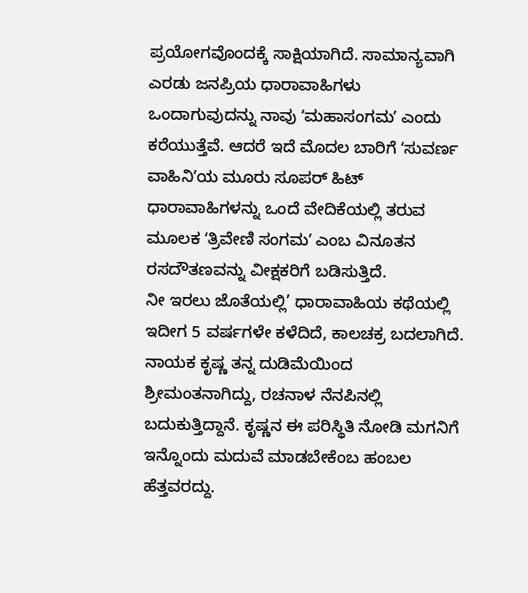ಪ್ರಯೋಗವೊಂದಕ್ಕೆ ಸಾಕ್ಷಿಯಾಗಿದೆ. ಸಾಮಾನ್ಯವಾಗಿ ಎರಡು ಜನಪ್ರಿಯ ಧಾರಾವಾಹಿಗಳು ಒಂದಾಗುವುದನ್ನು ನಾವು ʻಮಹಾಸಂಗಮʼ ಎಂದು ಕರೆಯುತ್ತೆವೆ. ಆದರೆ ಇದೆ ಮೊದಲ ಬಾರಿಗೆ ʻಸುವರ್ಣ ವಾಹಿನಿʼಯ ಮೂರು ಸೂಪರ್ ಹಿಟ್ ಧಾರಾವಾಹಿಗಳನ್ನು ಒಂದೆ ವೇದಿಕೆಯಲ್ಲಿ ತರುವ ಮೂಲಕ ʻತ್ರಿವೇಣಿ ಸಂಗಮʼ ಎಂಬ ವಿನೂತನ ರಸದೌತಣವನ್ನು ವೀಕ್ಷಕರಿಗೆ ಬಡಿಸುತ್ತಿದೆ.
ನೀ ಇರಲು ಜೊತೆಯಲ್ಲಿ’ ಧಾರಾವಾಹಿಯ ಕಥೆಯಲ್ಲಿ ಇದೀಗ 5 ವರ್ಷಗಳೇ ಕಳೆದಿದೆ, ಕಾಲಚಕ್ರ ಬದಲಾಗಿದೆ. ನಾಯಕ ಕೃಷ್ಣ ತನ್ನ ದುಡಿಮೆಯಿಂದ ಶ್ರೀಮಂತನಾಗಿದ್ದು, ರಚನಾಳ ನೆನಪಿನಲ್ಲಿ ಬದುಕುತ್ತಿದ್ದಾನೆ. ಕೃಷ್ಣನ ಈ ಪರಿಸ್ಥಿತಿ ನೋಡಿ ಮಗನಿಗೆ ಇನ್ನೊಂದು ಮದುವೆ ಮಾಡಬೇಕೆಂಬ ಹಂಬಲ ಹೆತ್ತವರದ್ದು.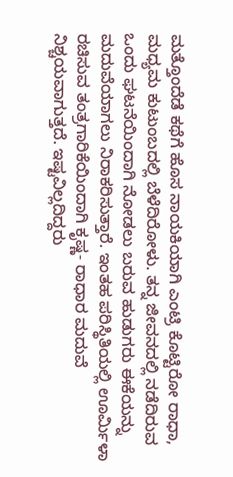ಮತ್ತೊಂದೆಡೆ ಕಥೆಗೆ ಹೊಸ ನಾಯಕಿಯಾಗಿ ಎಂಟ್ರಿ ಕೊಟ್ಟಿರೋ ರಾಧಾ, ಮಧ್ಯಮ ಕುಟುಂಬದಲ್ಲಿ ಬೆಳೆದಿರೋಳು. ತನ್ನ ಜೀವನದಲ್ಲಿ ನಡೆದಿರುವ ಒಂದು ಘಟನೆಯಿಂದಾಗಿ ನೋಡಲು ಬರುವ ಹುಡುಗರು ಈಕೆಯನ್ನು ಮದುವೆಯಾಗಲು ನಿರಾಕರಿಸುತ್ತಾರೆ. ಇಂತಹ ಪರಿಸ್ಥಿತಿಯಲ್ಲಿ ಊರ್ಮಿಳಾ ರಚಿಸುವ ತಂತ್ರಗಾರಿಕೆಯಿಂದಾಗಿ ಕೃಷ್ಣ- ರಾಧಾರ ಮದುವೆ ನಿಶ್ಚಯವಾಗುತ್ತದೆ. ಇಷ್ಟವಿಲ್ಲದಿದ್ದರು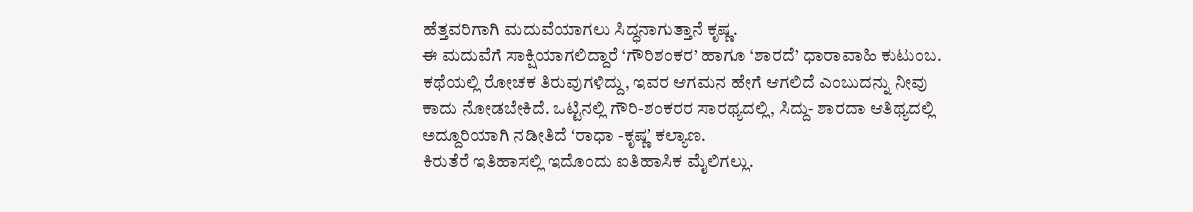ಹೆತ್ತವರಿಗಾಗಿ ಮದುವೆಯಾಗಲು ಸಿದ್ಧನಾಗುತ್ತಾನೆ ಕೃಷ್ಣ.
ಈ ಮದುವೆಗೆ ಸಾಕ್ಷಿಯಾಗಲಿದ್ದಾರೆ ‘ಗೌರಿಶಂಕರ’ ಹಾಗೂ ‘ಶಾರದೆ’ ಧಾರಾವಾಹಿ ಕುಟುಂಬ. ಕಥೆಯಲ್ಲಿ ರೋಚಕ ತಿರುವುಗಳಿದ್ದು, ಇವರ ಆಗಮನ ಹೇಗೆ ಆಗಲಿದೆ ಎಂಬುದನ್ನು ನೀವು ಕಾದು ನೋಡಬೇಕಿದೆ. ಒಟ್ಟಿನಲ್ಲಿ ಗೌರಿ-ಶಂಕರರ ಸಾರಥ್ಯದಲ್ಲಿ, ಸಿದ್ದು- ಶಾರದಾ ಆತಿಥ್ಯದಲ್ಲಿ ಅದ್ದೂರಿಯಾಗಿ ನಡೀತಿದೆ ʻರಾಧಾ -ಕೃಷ್ಣʼ ಕಲ್ಯಾಣ.
ಕಿರುತೆರೆ ಇತಿಹಾಸಲ್ಲಿ ಇದೊಂದು ಐತಿಹಾಸಿಕ ಮೈಲಿಗಲ್ಲು.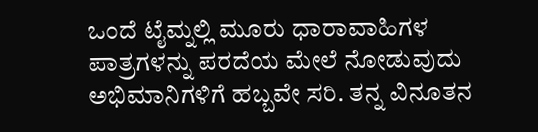ಒಂದೆ ಟೈಮ್ನಲ್ಲಿ ಮೂರು ಧಾರಾವಾಹಿಗಳ ಪಾತ್ರಗಳನ್ನು ಪರದೆಯ ಮೇಲೆ ನೋಡುವುದು ಅಭಿಮಾನಿಗಳಿಗೆ ಹಬ್ಬವೇ ಸರಿ. ತನ್ನ ವಿನೂತನ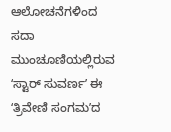ಆಲೋಚನೆಗಳಿಂದ ಸದಾ ಮುಂಚೂಣಿಯಲ್ಲಿರುವ ʻಸ್ಟಾರ್ ಸುವರ್ಣʼ ಈ ʻತ್ರಿವೇಣಿ ಸಂಗಮʼದ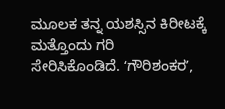ಮೂಲಕ ತನ್ನ ಯಶಸ್ಸಿನ ಕಿರೀಟಕ್ಕೆ ಮತ್ತೊಂದು ಗರಿ ಸೇರಿಸಿಕೊಂಡಿದೆ. ʻಗೌರಿಶಂಕರʼ,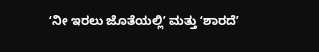ʻನೀ ಇರಲು ಜೊತೆಯಲ್ಲಿʼ ಮತ್ತು ʻಶಾರದೆʼ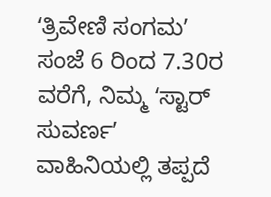ʻತ್ರಿವೇಣಿ ಸಂಗಮʼ ಸಂಜೆ 6 ರಿಂದ 7.30ರ ವರೆಗೆ, ನಿಮ್ಮ ʻಸ್ಟಾರ್ ಸುವರ್ಣʼ ವಾಹಿನಿಯಲ್ಲಿ ತಪ್ಪದೆ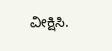ವೀಕ್ಷಿಸಿ.